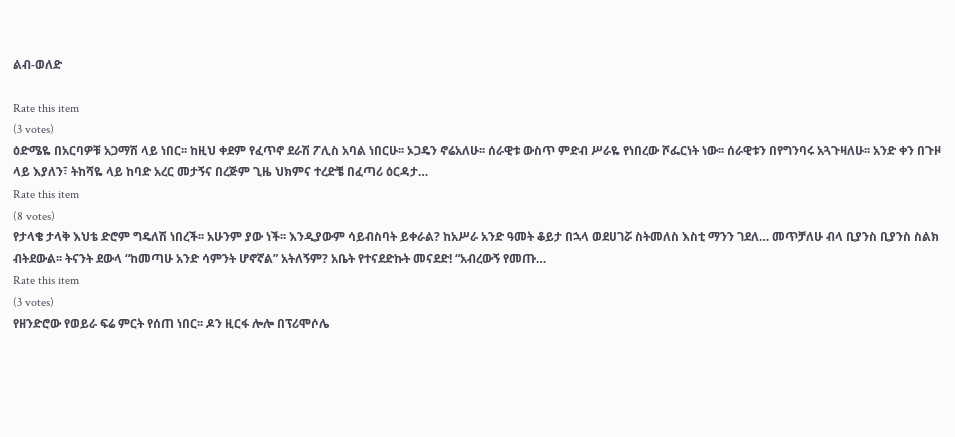ልብ-ወለድ

Rate this item
(3 votes)
ዕድሜዬ በአርባዎቹ አጋማሽ ላይ ነበር፡፡ ከዚህ ቀደም የፈጥኖ ደራሽ ፖሊስ አባል ነበርሁ፡፡ ኦጋዴን ኖሬአለሁ፡፡ ሰራዊቱ ውስጥ ምድብ ሥራዬ የነበረው ሾፌርነት ነው፡፡ ሰራዊቱን በየግንባሩ አጓጉዛለሁ፡፡ አንድ ቀን በጉዞ ላይ እያለን፣ ትከሻዬ ላይ ከባድ አረር መታኝና በረጅም ጊዜ ህክምና ተረድቼ በፈጣሪ ዕርዳታ…
Rate this item
(8 votes)
የታላቄ ታላቅ እህቴ ድሮም ግዴለሽ ነበረች፡፡ አሁንም ያው ነች፡፡ እንዲያውም ሳይብስባት ይቀራል? ከአሥራ አንድ ዓመት ቆይታ በኋላ ወደሀገሯ ስትመለስ እስቲ ማንን ገደለ… መጥቻለሁ ብላ ቢያንስ ቢያንስ ስልክ ብትደውል፡፡ ትናንት ደውላ “ከመጣሁ አንድ ሳምንት ሆኖኛል” አትለኝም? አቤት የተናደድኩት መናደድ! “አብረውኝ የመጡ…
Rate this item
(3 votes)
የዘንድሮው የወይራ ፍሬ ምርት የሰጠ ነበር፡፡ ዶን ዚርፋ ሎሎ በፕሪሞሶሌ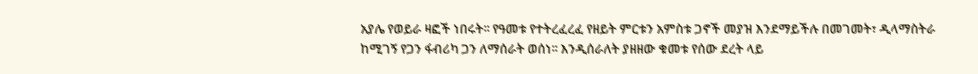አያሌ የወይራ ዛፎች ነበሩት፡፡ የዓመቱ የተትረፈረፈ የዘይት ምርቱን አምስቱ ጋኖች መያዝ እንደማይችሉ በመገመት፣ ዲላማስትራ ከሚገኝ የጋን ፋብሪካ ጋን ለማሰራት ወሰነ፡፡ እንዲሰራለት ያዘዘው ቁመቱ የሰው ደረት ላይ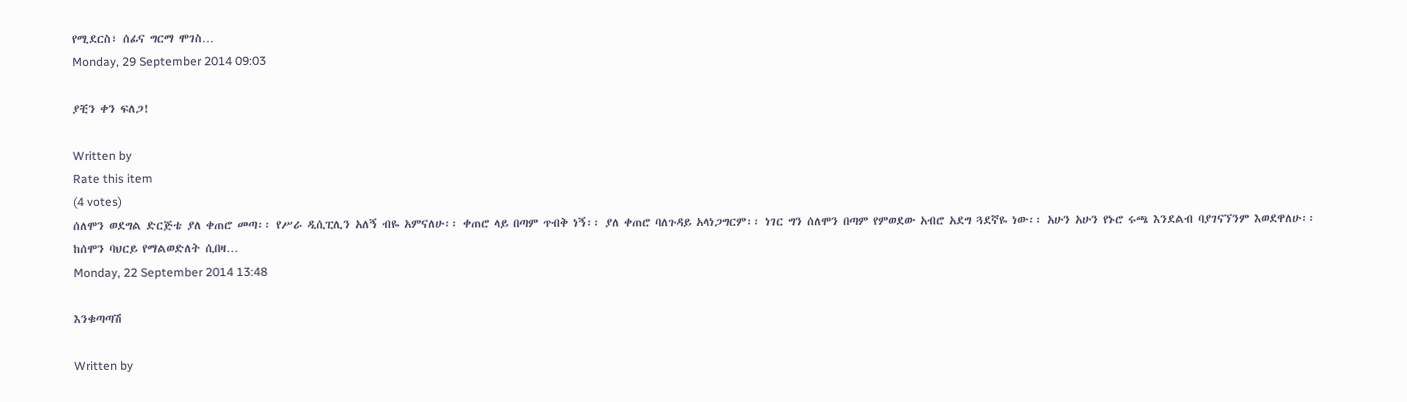የሚደርስ፣ ሰፊና ግርማ ሞገስ…
Monday, 29 September 2014 09:03

ያቺን ቀን ፍለጋ!

Written by
Rate this item
(4 votes)
ሰለሞን ወደግል ድርጅቴ ያለ ቀጠሮ መጣ፡፡ የሥራ ዲሲፒሊን አለኝ ብዬ አምናለሁ፡፡ ቀጠሮ ላይ በጣም ጥብቅ ነኝ፡፡ ያለ ቀጠሮ ባለጉዳይ አላነጋግርም፡፡ ነገር ግን ሰለሞን በጣም የምወደው አብሮ አደግ ጓደኛዬ ነው፡፡ አሁን አሁን የኑሮ ሩጫ እንደልብ ባያገናኘንም እወደዋለሁ፡፡ ከሰሞን ባህርይ የማልወድለት ሲበዛ…
Monday, 22 September 2014 13:48

እንቁጣጣሽ

Written by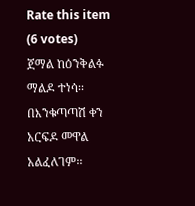Rate this item
(6 votes)
ጀማል ከዕንቅልፉ ማልዶ ተነሳ፡፡ በእንቁጣጣሽ ቀን አርፍዶ መዋል አልፈለገም፡፡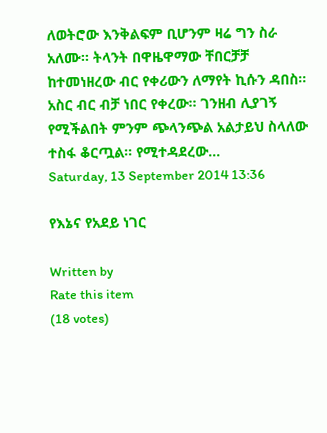ለወትሮው እንቅልፍም ቢሆንም ዛሬ ግን ስራ አለሙ፡፡ ትላንት በዋዜዋማው ቸበርቻቻ ከተመነዘረው ብር የቀሪውን ለማየት ኪሱን ዳበስ፡፡ አስር ብር ብቻ ነበር የቀረው፡፡ ገንዘብ ሊያገኝ የሚችልበት ምንም ጭላንጭል አልታይህ ስላለው ተስፋ ቆርጧል፡፡ የሚተዳደረው…
Saturday, 13 September 2014 13:36

የእኔና የአደይ ነገር

Written by
Rate this item
(18 votes)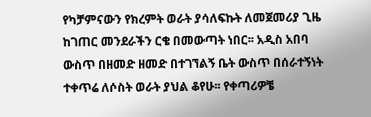የካቻምናውን የክረምት ወራት ያሳለፍኩት ለመጀመሪያ ጊዜ ከገጠር መንደራችን ርቄ በመውጣት ነበር፡፡ አዲስ አበባ ውስጥ በዘመድ ዘመድ በተገኘልኝ ቤት ውስጥ በሰራተኝነት ተቀጥሬ ለሶስት ወራት ያህል ቆየሁ፡፡ የቀጣሪዎቼ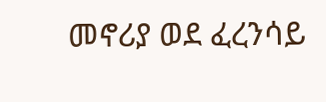መኖሪያ ወደ ፈረንሳይ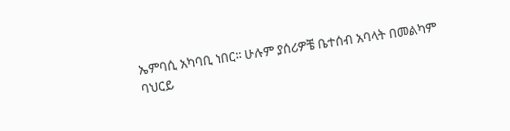ኤምባሲ አካባቢ ነበር፡፡ ሁሉም ያሰሪዎቼ ቤተሰብ አባላት በመልካም ባህርይ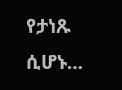የታነጹ ሲሆኑ…